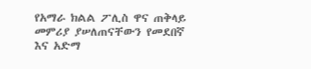የአማራ ክልል ፖሊስ ዋና ጠቅላይ መምሪያ ያሠለጠናቸውን የመደበኛ እና አድማ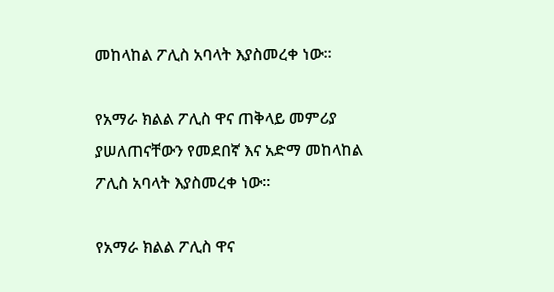መከላከል ፖሊስ አባላት እያስመረቀ ነው።

የአማራ ክልል ፖሊስ ዋና ጠቅላይ መምሪያ ያሠለጠናቸውን የመደበኛ እና አድማ መከላከል ፖሊስ አባላት እያስመረቀ ነው።

የአማራ ክልል ፖሊስ ዋና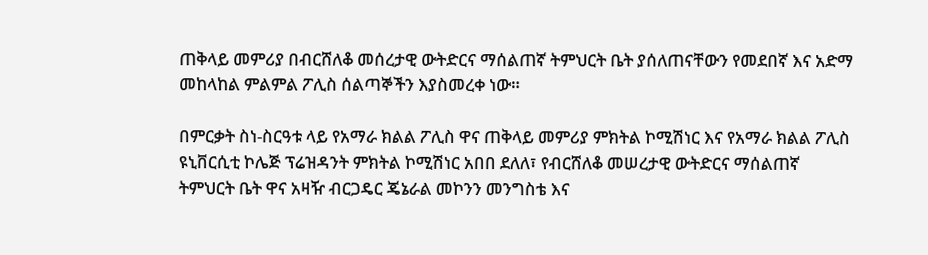ጠቅላይ መምሪያ በብርሸለቆ መሰረታዊ ውትድርና ማሰልጠኛ ትምህርት ቤት ያሰለጠናቸውን የመደበኛ እና አድማ መከላከል ምልምል ፖሊስ ሰልጣኞችን እያስመረቀ ነው።

በምርቃት ስነ-ስርዓቱ ላይ የአማራ ክልል ፖሊስ ዋና ጠቅላይ መምሪያ ምክትል ኮሚሽነር እና የአማራ ክልል ፖሊስ ዩኒቨርሲቲ ኮሌጅ ፕሬዝዳንት ምክትል ኮሚሽነር አበበ ደለለ፣ የብርሸለቆ መሠረታዊ ውትድርና ማሰልጠኛ ትምህርት ቤት ዋና አዛዥ ብርጋዴር ጄኔራል መኮንን መንግስቴ እና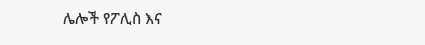ሌሎች የፖሊስ እና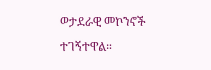ወታደራዊ መኮንኖች ተገኝተዋል።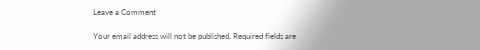Leave a Comment

Your email address will not be published. Required fields are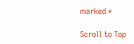marked *

Scroll to Top